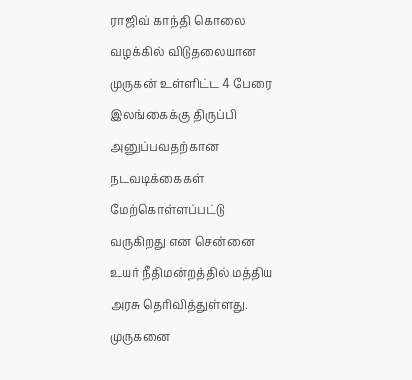ராஜிவ் காந்தி கொலை வழக்கில் விடுதலையான முருகன் உள்ளிட்ட 4 பேரை இலங்கைக்கு திருப்பி அனுப்பவதற்கான நடவடிக்கைகள் மேற்கொள்ளப்பட்டு வருகிறது என சென்னை உயர் நீதிமன்றத்தில் மத்திய அரசு தெரிவித்துள்ளது. முருகனை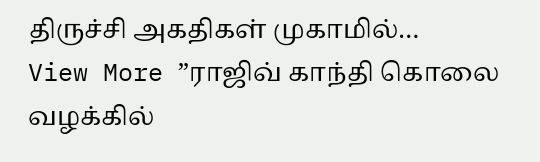திருச்சி அகதிகள் முகாமில்…
View More ”ராஜிவ் காந்தி கொலை வழக்கில்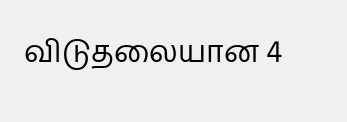விடுதலையான 4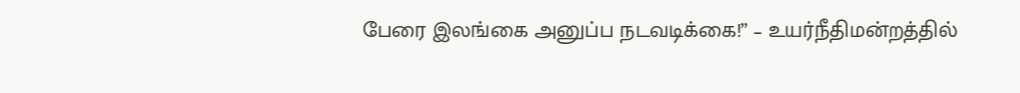பேரை இலங்கை அனுப்ப நடவடிக்கை!” – உயர்நீதிமன்றத்தில்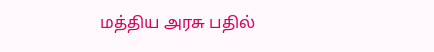மத்திய அரசு பதில்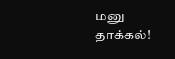மனு தாக்கல்!